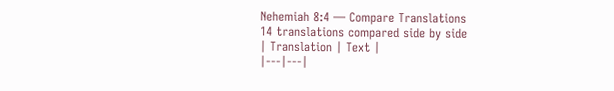Nehemiah 8:4 — Compare Translations
14 translations compared side by side
| Translation | Text |
|---|---|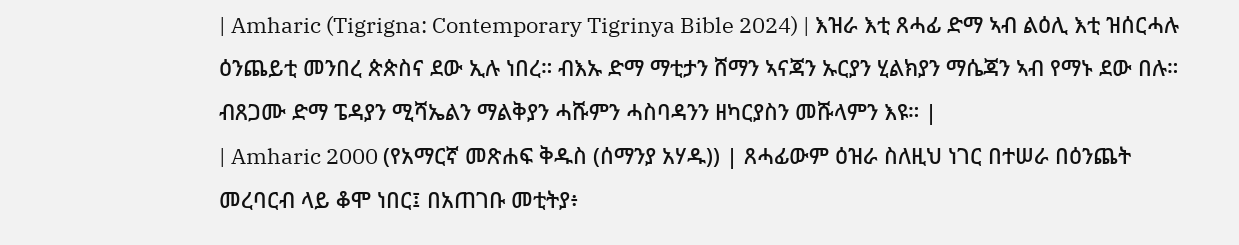| Amharic (Tigrigna: Contemporary Tigrinya Bible 2024) | እዝራ እቲ ጸሓፊ ድማ ኣብ ልዕሊ እቲ ዝሰርሓሉ ዕንጨይቲ መንበረ ጵጵስና ደው ኢሉ ነበረ። ብእኡ ድማ ማቲታን ሸማን ኣናጃን ኡርያን ሂልክያን ማሴጃን ኣብ የማኑ ደው በሉ። ብጸጋሙ ድማ ፔዳያን ሚሻኤልን ማልቅያን ሓሹምን ሓስባዳንን ዘካርያስን መሹላምን እዩ። |
| Amharic 2000 (የአማርኛ መጽሐፍ ቅዱስ (ሰማንያ አሃዱ)) | ጸሓፊውም ዕዝራ ስለዚህ ነገር በተሠራ በዕንጨት መረባርብ ላይ ቆሞ ነበር፤ በአጠገቡ መቲትያ፥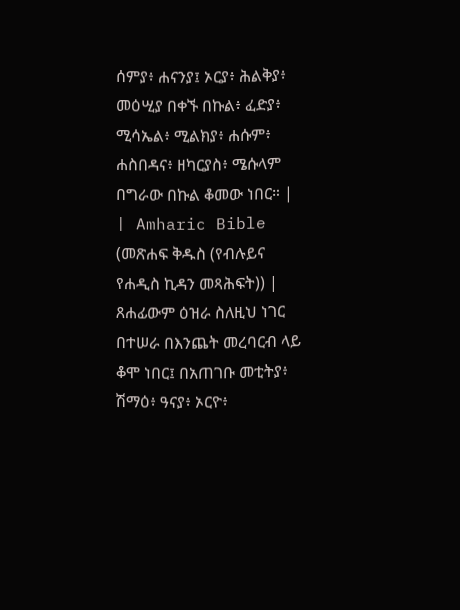ሰምያ፥ ሐናንያ፤ ኦርያ፥ ሕልቅያ፥ መዕሢያ በቀኙ በኩል፥ ፈድያ፥ ሚሳኤል፥ ሚልክያ፥ ሐሱም፥ ሐስበዳና፥ ዘካርያስ፥ ሜሱላም በግራው በኩል ቆመው ነበር። |
| Amharic Bible (መጽሐፍ ቅዱስ (የብሉይና የሐዲስ ኪዳን መጻሕፍት)) | ጸሐፊውም ዕዝራ ስለዚህ ነገር በተሠራ በእንጨት መረባርብ ላይ ቆሞ ነበር፤ በአጠገቡ መቲትያ፥ ሽማዕ፥ ዓናያ፥ ኦርዮ፥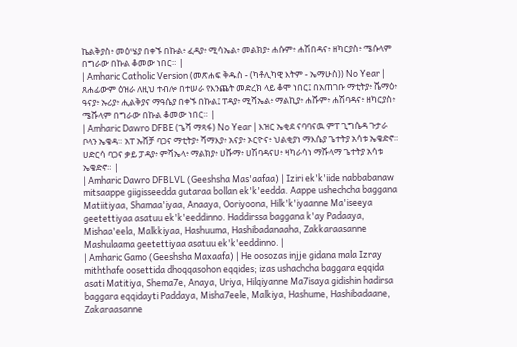ኬልቅያስ፥ መዕሤያ በቀኙ በኩል፥ ፈዳያ፥ ሚሳኤል፥ መልክያ፥ ሐሱም፥ ሐሽበዳና፥ ዘካርያስ፥ ሜሱላም በግራው በኩል ቆመው ነበር። |
| Amharic Catholic Version (መጽሐፍ ቅዱስ - (ካቶሊካዊ እትም - ኤማሁስ)) No Year | ጸሐፊውም ዕዝራ ለዚህ ተብሎ በተሠራ የእንጨት መድረክ ላይ ቆሞ ነበር፤ በአጠገቡ ማቲትያ፥ ሼማዕ፥ ዓናያ፥ ኡሪያ፥ ሒልቅያና ማዓሴያ በቀኙ በኩል፤ ፐዳያ፥ ሚሻኤል፥ ማልኪያ፥ ሐሹም፥ ሐሽባዳና፥ ዘካርያስ፥ ሜሹላም በግራው በኩል ቆመው ነበር። |
| Amharic Dawro DFBE (ጌሻ ማጻፋ) No Year | እዝር ኤቂደ ናባባናዉ ምፐ ጊግሴዳ ጉታራ ቦላን ኤቄዳ። አፐ ኡሸቻ ባጋና ማቲትያ፥ ሻማእያ፥ አናያ፥ ኦርዮና፥ ህልቂያነ ማእሴያ ጌተትያ አሳቱ ኤቄድኖ። ሀድርሳ ባጋና ቃይ ፓዳያ፥ ምሻኤላ፥ ማልክያ፥ ሀሹማ፥ ሀሽባዳናሀ፥ ዛካራሳነ ማሹላማ ጌተትያ አሳቱ ኤቄድኖ። |
| Amharic Dawro DFBLVL (Geeshsha Mas'aafaa) | Iziri ek'k'iide nabbabanaw mitsaappe giigisseedda gutaraa bollan ek'k'eedda. Aappe ushechcha baggana Matiitiyaa, Shamaa'iyaa, Anaaya, Ooriyoona, Hilk'k'iyaanne Ma'iseeya geetettiyaa asatuu ek'k'eeddinno. Haddirssa baggana k'ay Padaaya, Mishaa'eela, Malkkiyaa, Hashuuma, Hashibadanaaha, Zakkaraasanne Mashulaama geetettiyaa asatuu ek'k'eeddinno. |
| Amharic Gamo (Geeshsha Maxaafa) | He oosozas injje gidana mala Izray miththafe oosettida dhoqqasohon eqqides; izas ushachcha baggara eqqida asati Matitiya, Shema7e, Anaya, Uriya, Hilqiyanne Ma7isaya gidishin hadirsa baggara eqqidayti Paddaya, Misha7eele, Malkiya, Hashume, Hashibadaane, Zakaraasanne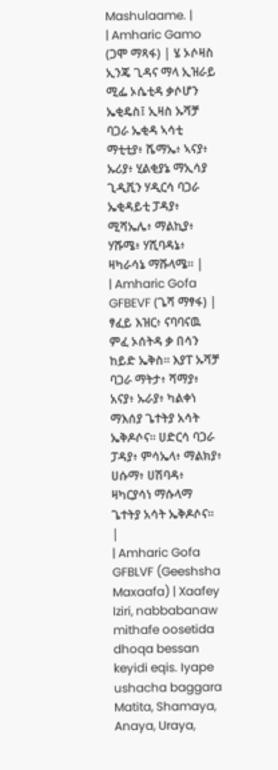Mashulaame. |
| Amharic Gamo (ጋሞ ማጻፋ) | ሄ ኦሶዛስ ኢንጄ ጊዳና ማላ ኢዝራይ ሚፌ ኦሴቲዳ ቃሶሆን ኤቂዴስ፤ ኢዛስ ኡሻቻ ባጋራ ኤቂዳ ኣሳቲ ማቲቲያ፥ ሼማኤ፥ ኣናያ፥ ኡሪያ፥ ሂልቂያኔ ማኢሳያ ጊዲሺን ሃዲርሳ ባጋራ ኤቂዳይቲ ፓዳያ፥ ሚሻኤሌ፥ ማልኪያ፥ ሃሹሜ፥ ሃሺባዳኔ፥ ዛካራሳኔ ማሹላሜ። |
| Amharic Gofa GFBEVF (ጌሻ ማፃፋ) | ፃፈይ እዝር፥ ናባባናዉ ምፈ ኦሰትዳ ቃ በሳን ከይድ ኤቅስ። እያፐ ኡሻቻ ባጋራ ማትታ፥ ሻማያ፥ አናያ፥ ኡራያ፥ ካልቀነ ማእሰያ ጌተትያ አሳት ኤቅዶሶና። ሀድርሳ ባጋራ ፓዳያ፥ ምሳኤላ፥ ማልክያ፥ ሀሱማ፥ ሀሽባዳ፥ ዛካርያሳነ ማሱላማ ጌተትያ አሳት ኤቅዶሶና። |
| Amharic Gofa GFBLVF (Geeshsha Maxaafa) | Xaafey Iziri, nabbabanaw mithafe oosetida dhoqa bessan keyidi eqis. Iyape ushacha baggara Matita, Shamaya, Anaya, Uraya,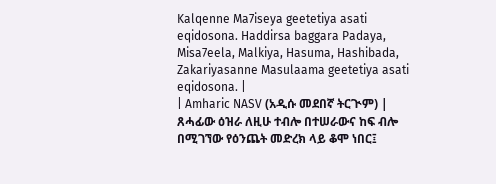Kalqenne Ma7iseya geetetiya asati eqidosona. Haddirsa baggara Padaya, Misa7eela, Malkiya, Hasuma, Hashibada, Zakariyasanne Masulaama geetetiya asati eqidosona. |
| Amharic NASV (አዲሱ መደበኛ ትርጒም) | ጸሓፊው ዕዝራ ለዚሁ ተብሎ በተሠራውና ከፍ ብሎ በሚገኘው የዕንጨት መድረክ ላይ ቆሞ ነበር፤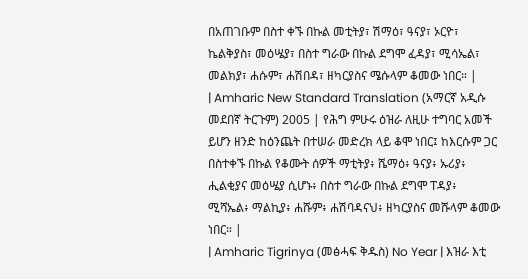በአጠገቡም በስተ ቀኙ በኩል መቲትያ፣ ሽማዕ፣ ዓናያ፣ ኦርዮ፣ ኬልቅያስ፣ መዕሤያ፣ በስተ ግራው በኩል ደግሞ ፈዳያ፣ ሚሳኤል፣ መልክያ፣ ሐሱም፣ ሐሽበዳ፣ ዘካርያስና ሜሱላም ቆመው ነበር። |
| Amharic New Standard Translation (አማርኛ አዲሱ መደበኛ ትርጉም) 2005 | የሕግ ምሁሩ ዕዝራ ለዚሁ ተግባር አመች ይሆን ዘንድ ከዕንጨት በተሠራ መድረክ ላይ ቆሞ ነበር፤ ከእርሱም ጋር በስተቀኙ በኩል የቆሙት ሰዎች ማቲትያ፥ ሼማዕ፥ ዓናያ፥ ኡሪያ፥ ሒልቂያና መዕሤያ ሲሆኑ፥ በስተ ግራው በኩል ደግሞ ፐዳያ፥ ሚሻኤል፥ ማልኪያ፥ ሐሹም፥ ሐሽባዳናህ፥ ዘካርያስና መሹላም ቆመው ነበር። |
| Amharic Tigrinya (መፅሓፍ ቅዱስ) No Year | እዝራ እቲ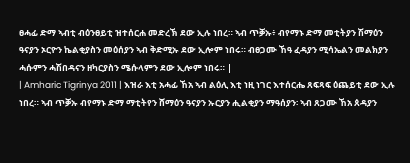ፀሓፊ ድማ ኣብቲ ብዕንፀይቲ ዝተሰርሐ መድረኽ ደው ኢሉ ነበረ። ኣብ ጥቓኡ፥ ብየማኑ ድማ መቲትያን ሽማዕን ዓናያን ኦርዮን ኬልቂያስን መዕሰያን ኣብ ቅድሚኡ ደው ኢሎም ነበሩ። ብፀጋሙ ኸዓ ፈዳያን ሚሳኤልን መልክያን ሓሱምን ሓሽበዳናን ዘካርያስን ሜሱላምን ደው ኢሎም ነበሩ። |
| Amharic Tigrinya 2011 | እዝራ እቲ አሓፊ ኸአ ኣብ ልዕሊ እቲ ነዚ ነገር እተሰርሔ ጸፍጻፍ ዕጨይቲ ደው ኢሉ ነበረ። ኣብ ጥቓኡ ብየማኑ ድማ ማቲትየን ሸማዕን ዓናያን ኡርያን ሒልቂያን ማዓሰያን፡ ኣብ ጸጋሙ ኸአ ጰዳያን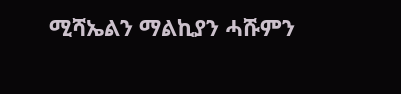ሚሻኤልን ማልኪያን ሓሹምን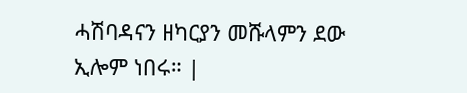ሓሽባዳናን ዘካርያን መሹላምን ደው ኢሎም ነበሩ። |